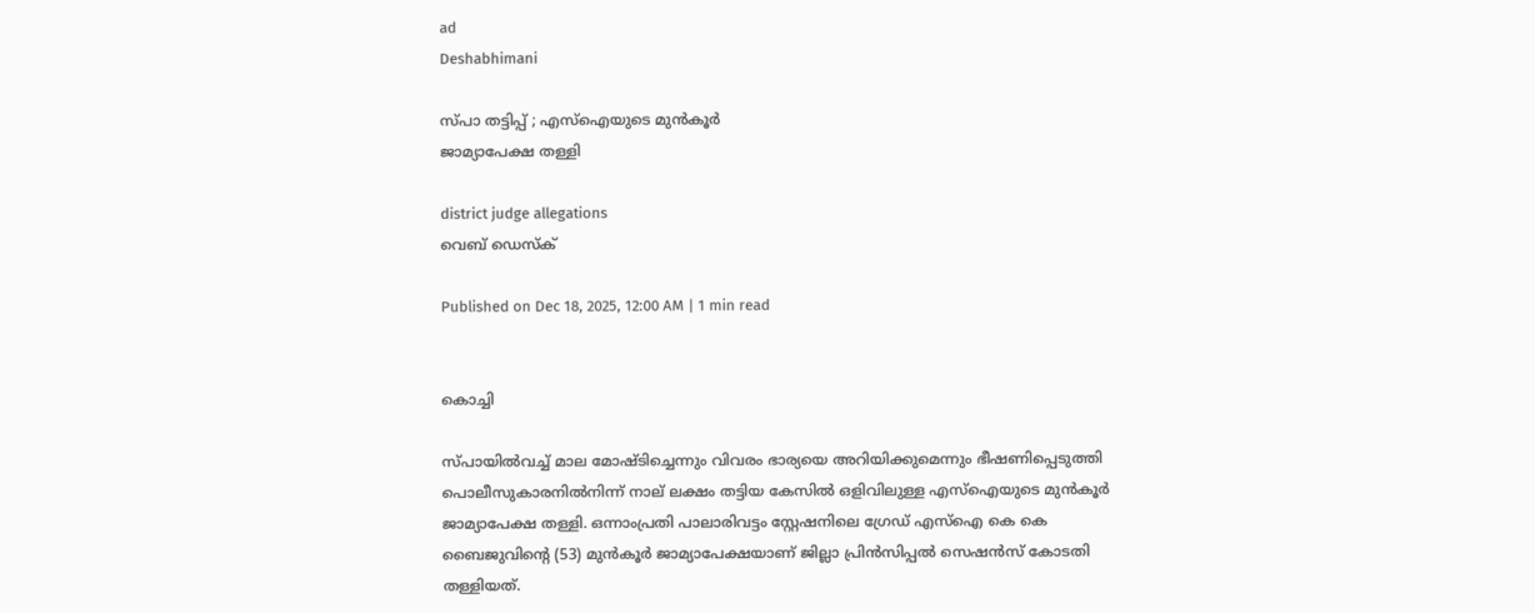ad
Deshabhimani

സ്‌പാ തട്ടിപ്പ്‌ ; എസ്‌ഐയുടെ മുൻകൂർ
ജാമ്യാപേക്ഷ തള്ളി

district judge allegations
വെബ് ഡെസ്ക്

Published on Dec 18, 2025, 12:00 AM | 1 min read


കൊച്ചി

സ്‌പായിൽവച്ച്‌ മാല മോഷ്ടിച്ചെന്നും വിവരം ഭാര്യയെ അറിയിക്കുമെന്നും ഭീഷണിപ്പെടുത്തി പൊലീസുകാരനില്‍നിന്ന് നാല്‌ ലക്ഷം തട്ടിയ കേസിൽ ഒളിവിലുള്ള എസ്‌ഐയുടെ മുൻകൂർ ജാമ്യാപേക്ഷ തള്ളി. ഒന്നാംപ്രതി പാലാരിവട്ടം സ്റ്റേഷനിലെ ഗ്രേഡ് എസ്‌ഐ കെ കെ ബൈജുവിന്റെ (53) മുൻകൂർ ജാമ്യാപേക്ഷയാണ്‌ ജില്ലാ പ്രിൻസിപ്പൽ സെഷൻസ്‌ കോടതി തള്ളിയത്‌.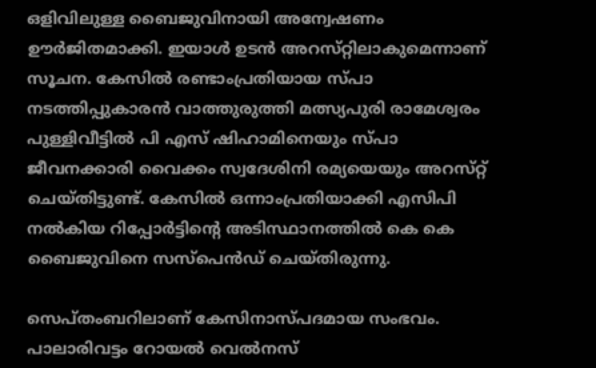ഒളിവിലുള്ള ബൈജുവിനായി അന്വേഷണം ഉ‍ൗർജിതമാക്കി. ഇയാൾ ഉടൻ അറസ്‌റ്റിലാകുമെന്നാണ്‌ സൂചന. കേസിൽ രണ്ടാംപ്രതിയായ സ്പാ നടത്തിപ്പുകാരന്‍ വാത്തുരുത്തി മത്സ്യപുരി രാമേശ്വരം പുള്ളിവീട്ടിൽ പി എസ്‌ ഷിഹാമിനെയും സ്‌പാ ജീവനക്കാരി വൈക്കം സ്വദേശിനി രമ്യയെയും അറസ്‌റ്റ്‌ ചെയ്‌തിട്ടുണ്ട്‌. കേസിൽ ഒന്നാംപ്രതിയാക്കി എസിപി നല്‍കിയ റിപ്പോര്‍ട്ടിന്റെ അടിസ്ഥാനത്തില്‍ കെ കെ ബൈജുവിനെ സസ്‌പെന്‍ഡ് ചെയ്തിരുന്നു.

സെപ്തംബറിലാണ് കേസിനാസ്‌പദമായ സംഭവം. പാലാരിവട്ടം റോയല്‍ വെല്‍നസ്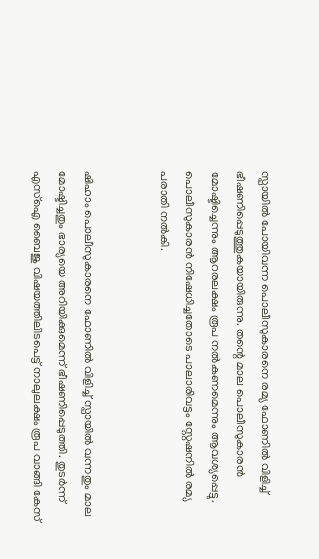സ്പായില്‍ പോയിവന്ന പൊലീസുകാരനെ രമ്യ ഫോണില്‍ വിളിച്ച് ഭീഷണിപ്പെടുത്തുകയായിരുന്നു. തന്റെ മാല പൊലീസുകാരൻ മോഷ്ടിച്ചെന്നും ആറരലക്ഷം രൂപ നൽകണമെന്നും ആവശ്യപ്പെട്ടു. പൊലീസുകാരന്‍ നിഷേധിച്ചതോടെ പാലാരിവട്ടം സ്റ്റേഷനിൽ രമ്യ പരാതി നല്‍കി.


ഷിഹാം പൊലീസുകാരനെ ഫോണില്‍ വിളിച്ച്‌ സ്പായില്‍ വന്നതും മാല മോഷ്ടിച്ചതും ഭാര്യയെ അറിയിക്കുമെന്ന് ഭീഷണിപ്പെടുത്തി. തുടർന്ന്‌ എസ്‌ഐ ബൈജു വിഷയത്തിലിടപെട്ട്‌ നാലുലക്ഷം രൂപ വാങ്ങി കേസ്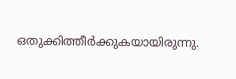ഒതുക്കിത്തീര്‍ക്കുകയായിരുന്നു.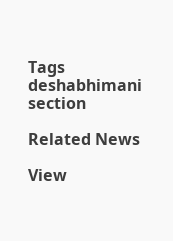Tags
deshabhimani section

Related News

View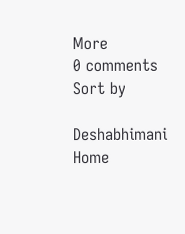More
0 comments
Sort by

Deshabhimani
Home